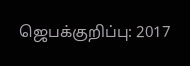ஜெபக்குறிப்பு: 2017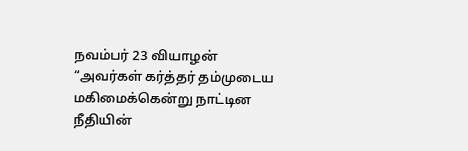நவம்பர் 23 வியாழன்
“அவர்கள் கர்த்தர் தம்முடைய மகிமைக்கென்று நாட்டின நீதியின்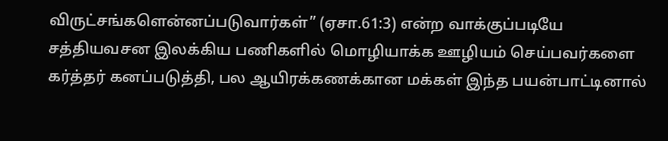விருட்சங்களென்னப்படுவார்கள்” (ஏசா.61:3) என்ற வாக்குப்படியே சத்தியவசன இலக்கிய பணிகளில் மொழியாக்க ஊழியம் செய்பவர்களை கர்த்தர் கனப்படுத்தி, பல ஆயிரக்கணக்கான மக்கள் இந்த பயன்பாட்டினால்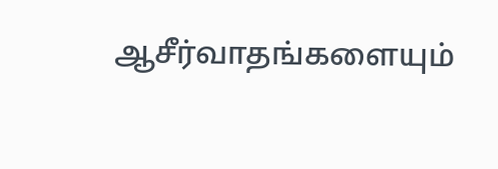ஆசீர்வாதங்களையும்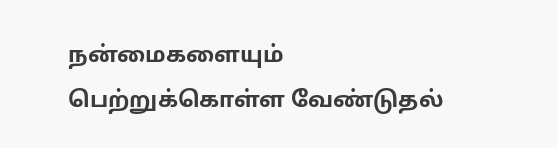நன்மைகளையும் பெற்றுக்கொள்ள வேண்டுதல்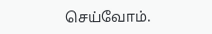செய்வோம்.